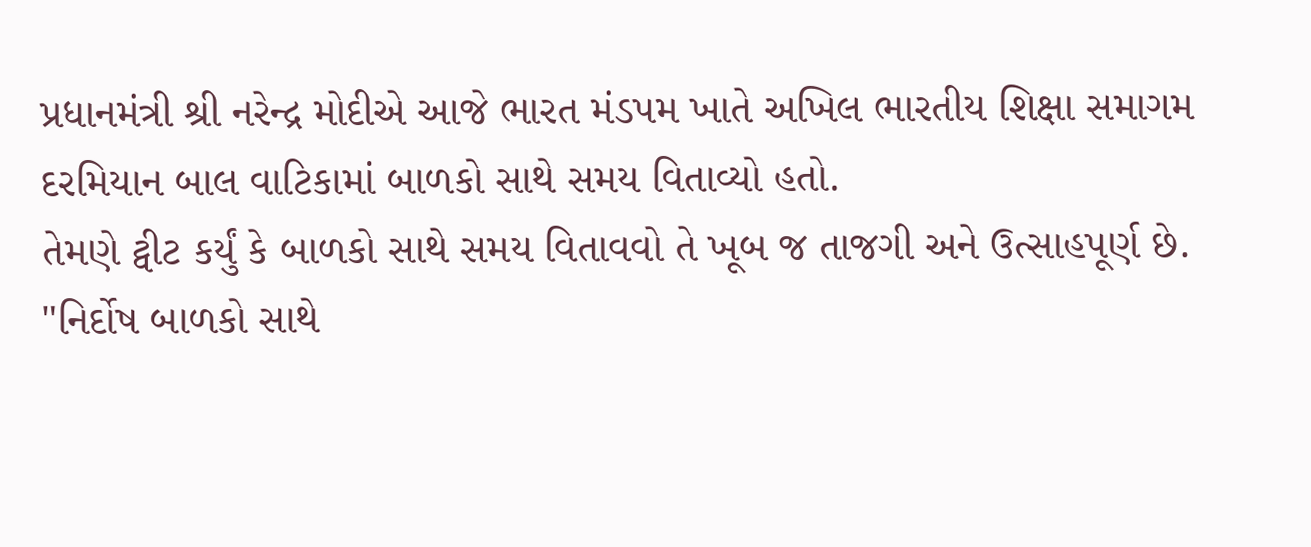પ્રધાનમંત્રી શ્રી નરેન્દ્ર મોદીએ આજે ભારત મંડપમ ખાતે અખિલ ભારતીય શિક્ષા સમાગમ દરમિયાન બાલ વાટિકામાં બાળકો સાથે સમય વિતાવ્યો હતો.
તેમણે ટ્વીટ કર્યું કે બાળકો સાથે સમય વિતાવવો તે ખૂબ જ તાજગી અને ઉત્સાહપૂર્ણ છે. "નિર્દોષ બાળકો સાથે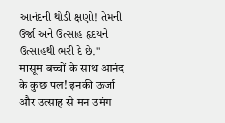આનંદની થોડી ક્ષણો! તેમની ઉર્જા અને ઉત્સાહ હૃદયને ઉત્સાહથી ભરી દે છે."
मासूम बच्चों के साथ आनंद के कुछ पल! इनकी ऊर्जा और उत्साह से मन उमंग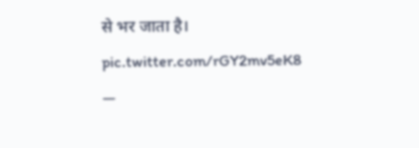से भर जाता है। pic.twitter.com/rGY2mv5eK8
—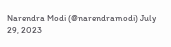Narendra Modi (@narendramodi) July 29, 2023